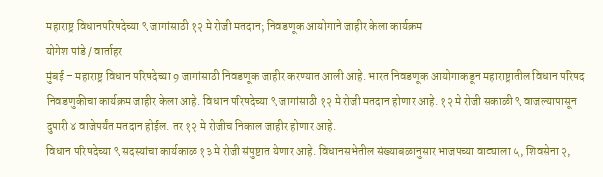महाराष्ट्र विधानपरिषदेच्या ९ जागांसाठी १२ मे रोजी मतदान; निवडणूक आयोगाने जाहीर केला कार्यक्रम
योगेश पांडे / वार्ताहर
मुंबई – महाराष्ट्र विधान परिषदेच्या 9 जागांसाठी निवडणूक जाहीर करण्यात आली आहे. भारत निवडणूक आयोगाकडून महाराष्ट्रातील विधान परिषद निवडणुकीचा कार्यक्रम जाहीर केला आहे. विधान परिषदेच्या ९ जागांसाठी १२ मे रोजी मतदान होणार आहे. १२ मे रोजी सकाळी ९ वाजल्यापासून दुपारी ४ वाजेपर्यंत मतदान होईल. तर १२ मे रोजीच निकाल जाहीर होणार आहे.
विधान परिषदेच्या ९ सदस्यांचा कार्यकाळ १३ मे रोजी संपुष्टात येणार आहे. विधानसभेतील संख्याबळानुसार भाजपच्या वाट्याला ५, शिवसेना २,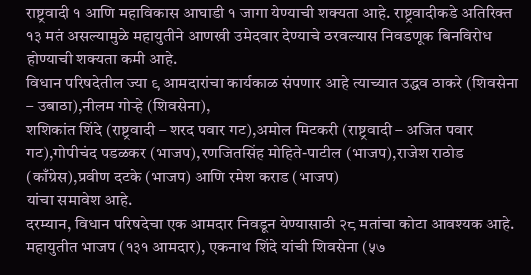राष्ट्रवादी १ आणि महाविकास आघाडी १ जागा येण्याची शक्यता आहे. राष्ट्रवादीकडे अतिरिक्त १३ मतं असल्यामुळे महायुतीने आणखी उमेदवार देण्याचे ठरवल्यास निवडणूक बिनविरोध होण्याची शक्यता कमी आहे.
विधान परिषदेतील ज्या ९ आमदारांचा कार्यकाळ संपणार आहे त्याच्यात उद्धव ठाकरे (शिवसेना – उबाठा),नीलम गोऱ्हे (शिवसेना),
शशिकांत शिंदे (राष्ट्रवादी – शरद पवार गट),अमोल मिटकरी (राष्ट्रवादी – अजित पवार गट),गोपीचंद पडळकर (भाजप),रणजितसिंह मोहिते-पाटील (भाजप),राजेश राठोड (काँग्रेस),प्रवीण दटके (भाजप) आणि रमेश कराड (भाजप)
यांचा समावेश आहे.
दरम्यान, विधान परिषदेचा एक आमदार निवडून येण्यासाठी २८ मतांचा कोटा आवश्यक आहे. महायुतीत भाजप (१३१ आमदार), एकनाथ शिंदे यांची शिवसेना (५७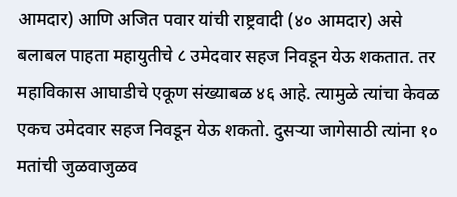आमदार) आणि अजित पवार यांची राष्ट्रवादी (४० आमदार) असे बलाबल पाहता महायुतीचे ८ उमेदवार सहज निवडून येऊ शकतात. तर महाविकास आघाडीचे एकूण संख्याबळ ४६ आहे. त्यामुळे त्यांचा केवळ एकच उमेदवार सहज निवडून येऊ शकतो. दुसऱ्या जागेसाठी त्यांना १० मतांची जुळवाजुळव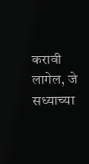करावी लागेल, जे सध्याच्या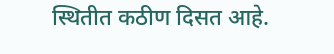स्थितीत कठीण दिसत आहे.